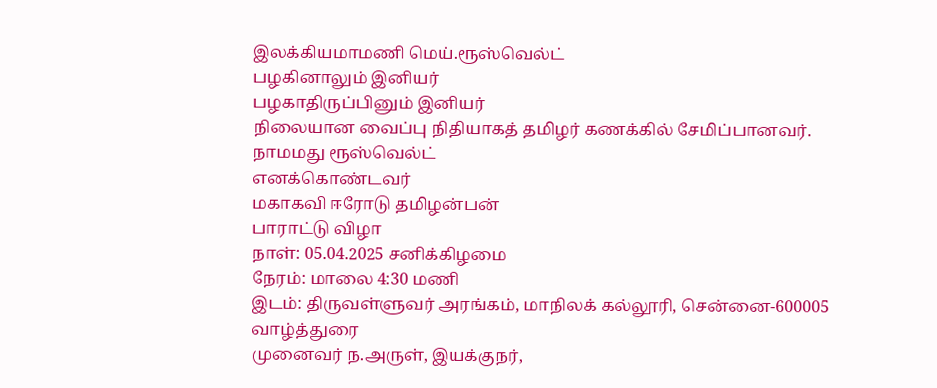இலக்கியமாமணி மெய்.ரூஸ்வெல்ட்
பழகினாலும் இனியர்
பழகாதிருப்பினும் இனியர்
நிலையான வைப்பு நிதியாகத் தமிழர் கணக்கில் சேமிப்பானவர்.
நாமமது ரூஸ்வெல்ட்
எனக்கொண்டவர்
மகாகவி ஈரோடு தமிழன்பன்
பாராட்டு விழா
நாள்: 05.04.2025 சனிக்கிழமை
நேரம்: மாலை 4:30 மணி
இடம்: திருவள்ளுவர் அரங்கம், மாநிலக் கல்லூரி, சென்னை-600005
வாழ்த்துரை
முனைவர் ந.அருள், இயக்குநர்,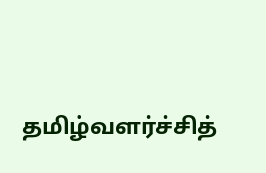தமிழ்வளர்ச்சித்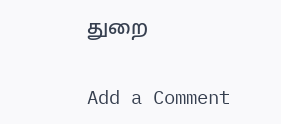துறை

Add a Comment